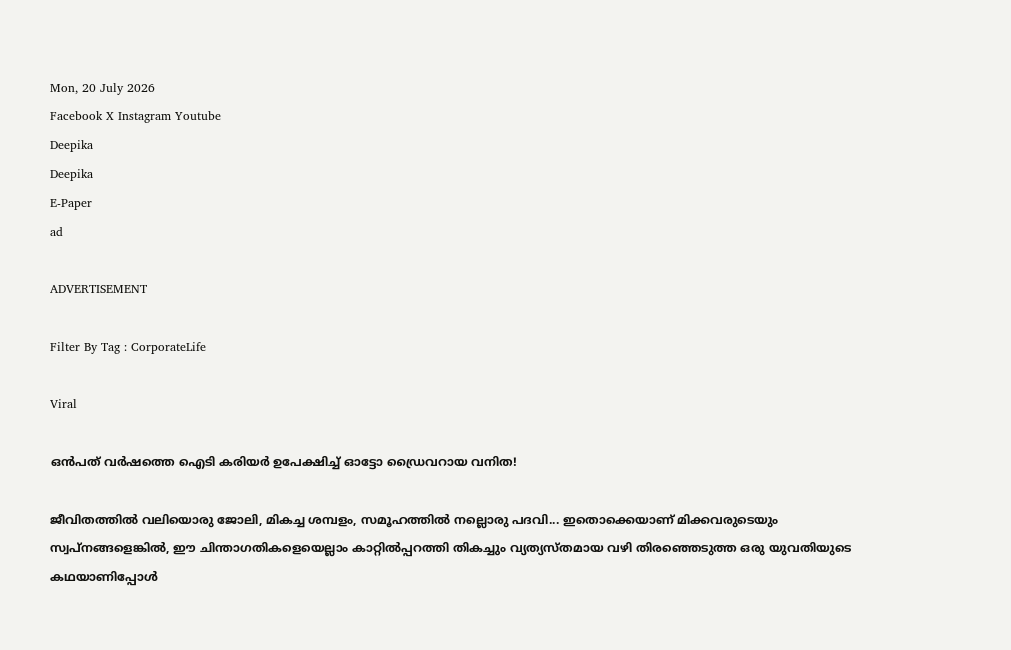Mon, 20 July 2026
Facebook X Instagram Youtube
Deepika
Deepika
E-Paper
ad

ADVERTISEMENT

Filter By Tag : CorporateLife

Viral

ഒൻപത് വർഷത്തെ ഐടി കരിയർ ഉപേക്ഷിച്ച് ഓട്ടോ ഡ്രൈവറായ വനിത!

ജീവിതത്തിൽ വലിയൊരു ജോലി, മികച്ച ശമ്പളം, സമൂഹത്തിൽ നല്ലൊരു പദവി... ഇതൊക്കെയാണ് മിക്കവരുടെയും സ്വപ്നങ്ങളെങ്കിൽ, ഈ ചിന്താഗതികളെയെല്ലാം കാറ്റിൽപ്പറത്തി തികച്ചും വ്യത്യസ്തമായ വഴി തിരഞ്ഞെടുത്ത ഒരു യുവതിയുടെ കഥയാണിപ്പോൾ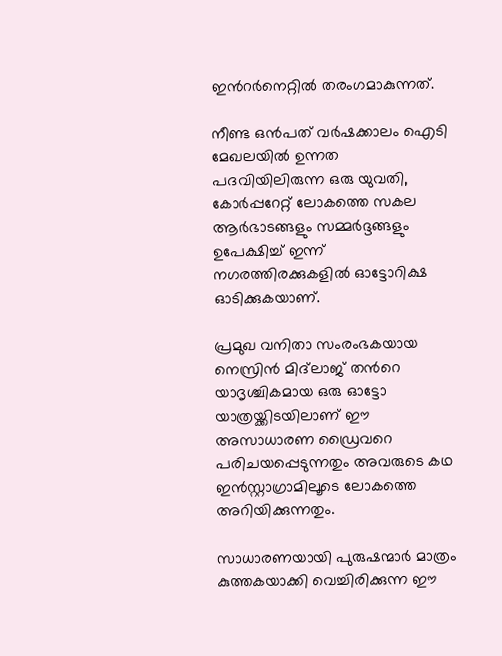ഇന്‍റർനെറ്റിൽ തരംഗമാകുന്നത്.

നീണ്ട ഒൻപത് വർഷക്കാലം ഐടി മേഖലയിൽ ഉന്നത പദവിയിലിരുന്ന ഒരു യുവതി, കോർപ്പറേറ്റ് ലോകത്തെ സകല ആർഭാടങ്ങളും സമ്മർദ്ദങ്ങളും ഉപേക്ഷിച്ച് ഇന്ന് നഗരത്തിരക്കുകളിൽ ഓട്ടോറിക്ഷ ഓടിക്കുകയാണ്.

പ്രമുഖ വനിതാ സംരംഭകയായ നെസ്രിൻ മിദ്‌ലാജ് തന്‍റെ യാദൃശ്ചികമായ ഒരു ഓട്ടോ യാത്രയ്ക്കിടയിലാണ് ഈ അസാധാരണ ഡ്രൈവറെ പരിചയപ്പെടുന്നതും അവരുടെ കഥ ഇൻസ്റ്റാഗ്രാമിലൂടെ ലോകത്തെ അറിയിക്കുന്നതും.

സാധാരണയായി പുരുഷന്മാർ മാത്രം കുത്തകയാക്കി വെച്ചിരിക്കുന്ന ഈ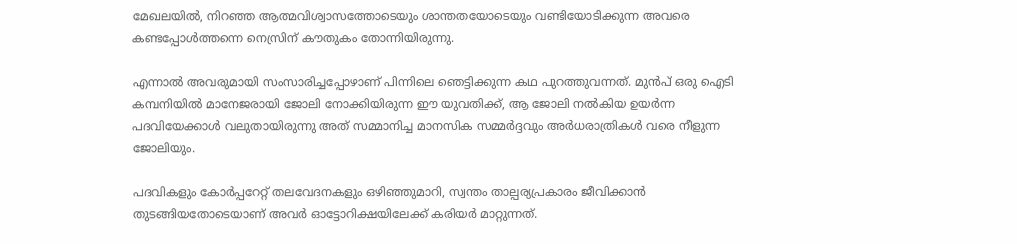മേഖലയിൽ, നിറഞ്ഞ ആത്മവിശ്വാസത്തോടെയും ശാന്തതയോടെയും വണ്ടിയോടിക്കുന്ന അവരെ കണ്ടപ്പോൾത്തന്നെ നെസ്രിന് കൗതുകം തോന്നിയിരുന്നു.

എന്നാൽ അവരുമായി സംസാരിച്ചപ്പോഴാണ് പിന്നിലെ ഞെട്ടിക്കുന്ന കഥ പുറത്തുവന്നത്. മുൻപ് ഒരു ഐടി കമ്പനിയിൽ മാനേജരായി ജോലി നോക്കിയിരുന്ന ഈ യുവതിക്ക്, ആ ജോലി നൽകിയ ഉയർന്ന പദവിയേക്കാൾ വലുതായിരുന്നു അത് സമ്മാനിച്ച മാനസിക സമ്മർദ്ദവും അർധരാത്രികൾ വരെ നീളുന്ന ജോലിയും.

പദവികളും കോർപ്പറേറ്റ് തലവേദനകളും ഒഴിഞ്ഞുമാറി, സ്വന്തം താല്പര്യപ്രകാരം ജീവിക്കാൻ തുടങ്ങിയതോടെയാണ് അവർ ഓട്ടോറിക്ഷയിലേക്ക് കരിയർ മാറ്റുന്നത്.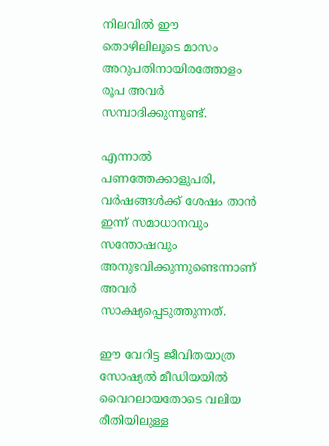നിലവിൽ ഈ തൊഴിലിലൂടെ മാസം അറുപതിനായിരത്തോളം രൂപ അവർ സമ്പാദിക്കുന്നുണ്ട്.

എന്നാൽ പണത്തേക്കാളുപരി, വർഷങ്ങൾക്ക് ശേഷം താൻ ഇന്ന് സമാധാനവും സന്തോഷവും അനുഭവിക്കുന്നുണ്ടെന്നാണ് അവർ സാക്ഷ്യപ്പെടുത്തുന്നത്.

ഈ വേറിട്ട ജീവിതയാത്ര സോഷ്യൽ മീഡിയയിൽ വൈറലായതോടെ വലിയ രീതിയിലുള്ള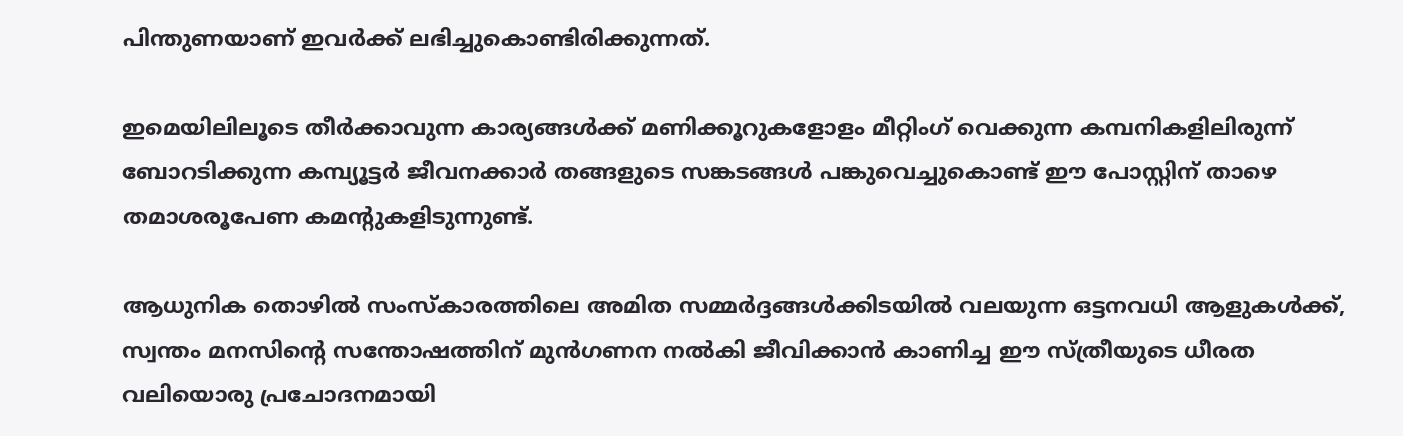പിന്തുണയാണ് ഇവർക്ക് ലഭിച്ചുകൊണ്ടിരിക്കുന്നത്.

ഇമെയിലിലൂടെ തീർക്കാവുന്ന കാര്യങ്ങൾക്ക് മണിക്കൂറുകളോളം മീറ്റിംഗ് വെക്കുന്ന കമ്പനികളിലിരുന്ന് ബോറടിക്കുന്ന കമ്പ്യൂട്ടർ ജീവനക്കാർ തങ്ങളുടെ സങ്കടങ്ങൾ പങ്കുവെച്ചുകൊണ്ട് ഈ പോസ്റ്റിന് താഴെ തമാശരൂപേണ കമന്‍റുകളിടുന്നുണ്ട്.

ആധുനിക തൊഴിൽ സംസ്കാരത്തിലെ അമിത സമ്മർദ്ദങ്ങൾക്കിടയിൽ വലയുന്ന ഒട്ടനവധി ആളുകൾക്ക്, സ്വന്തം മനസിന്‍റെ സന്തോഷത്തിന് മുൻഗണന നൽകി ജീവിക്കാൻ കാണിച്ച ഈ സ്ത്രീയുടെ ധീരത വലിയൊരു പ്രചോദനമായി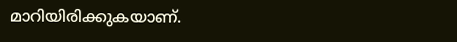മാറിയിരിക്കുകയാണ്.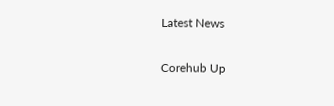Latest News

Corehub Up